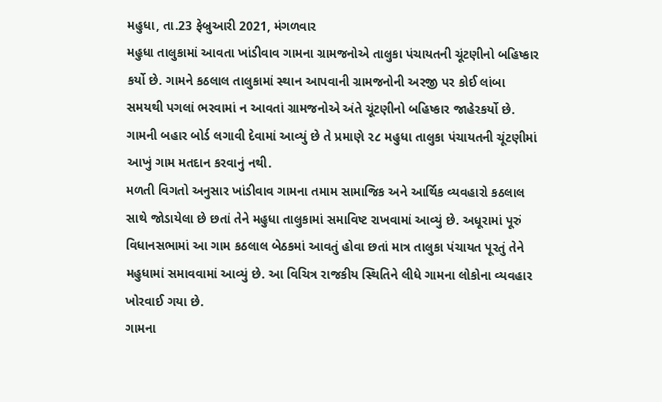મહુધા, તા.23 ફેબ્રુઆરી 2021, મંગળવાર
મહુધા તાલુકામાં આવતા ખાંડીવાવ ગામના ગ્રામજનોએ તાલુકા પંચાયતની ચૂંટણીનો બહિષ્કાર કર્યો છે. ગામને કઠલાલ તાલુકામાં સ્થાન આપવાની ગ્રામજનોની અરજી પર કોઈ લાંબા સમયથી પગલાં ભરવામાં ન આવતાં ગ્રામજનોએ અંતે ચૂંટણીનો બહિષ્કાર જાહેરકર્યો છે. ગામની બહાર બોર્ડ લગાવી દેવામાં આવ્યું છે તે પ્રમાણે ૨૮ મહુધા તાલુકા પંચાયતની ચૂંટણીમાં આખું ગામ મતદાન કરવાનું નથી.
મળતી વિગતો અનુસાર ખાંડીવાવ ગામના તમામ સામાજિક અને આર્થિક વ્યવહારો કઠલાલ સાથે જોડાયેલા છે છતાં તેને મહુધા તાલુકામાં સમાવિષ્ટ રાખવામાં આવ્યું છે. અધૂરામાં પૂરું વિધાનસભામાં આ ગામ કઠલાલ બેઠકમાં આવતું હોવા છતાં માત્ર તાલુકા પંચાયત પૂરતું તેને મહુધામાં સમાવવામાં આવ્યું છે. આ વિચિત્ર રાજકીય સ્થિતિને લીધે ગામના લોકોના વ્યવહાર ખોરવાઈ ગયા છે.
ગામના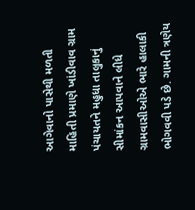આગેવાનો પાસેથી મળતી માહિતી પ્રમાણે ખાંડીવાવ ગ્રામ પંચાયતને મહુધા તાલુકાનું સીમાંકન આપવાને લીધે ગ્રામવાસીઓએ ભારે હાલાકી ભોગવવી પડે છે. ગામની ત્રણેય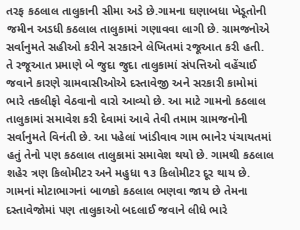તરફ કઠલાલ તાલુકાની સીમા અડે છે.ગામના ઘણાબધા ખેડૂતોની જમીન અડધી કઠલાલ તાલુકામાં ગણાવવા લાગી છે. ગ્રામજનોએ સર્વાનુમતે સહીઓ કરીને સરકારને લેખિતમાં રજૂઆત કરી હતી. તે રજૂઆત પ્રમાણે બે જુદા જુદા તાલુકામાં સંપત્તિઓ વહેંચાઈ જવાને કારણે ગ્રામવાસીઓએ દસ્તાવેજી અને સરકારી કામોમાં ભારે તકલીફો વેઠવાનો વારો આવ્યો છે. આ માટે ગામનો કઠલાલ તાલુકામાં સમાવેશ કરી દેવામાં આવે તેવી તમામ ગ્રામજનોની સર્વાનુમતે વિનંતી છે. આ પહેલાં ખાંડીવાવ ગામ ભાનેર પંચાયતમાં હતું તેનો પણ કઠલાલ તાલુકામાં સમાવેશ થયો છે. ગામથી કઠલાલ શહેર ત્રણ કિલોમીટર અને મહુધા ૧૩ કિલોમીટર દૂર થાય છે. ગામનાં મોટાભાગનાં બાળકો કઠલાલ ભણવા જાય છે તેમના દસ્તાવેજોમાં પણ તાલુકાઓ બદલાઈ જવાને લીધે ભારે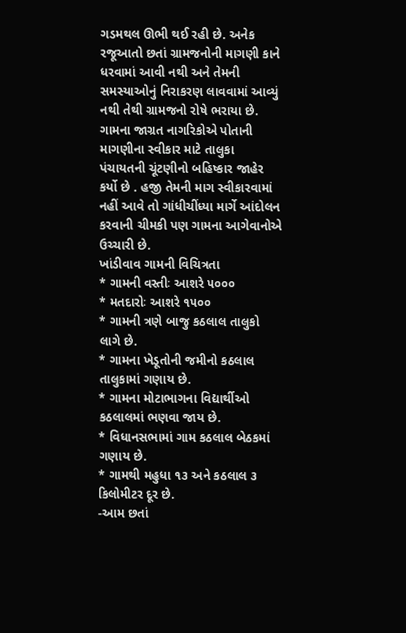ગડમથલ ઊભી થઈ રહી છે. અનેક રજૂઆતો છતાં ગ્રામજનોની માગણી કાને ધરવામાં આવી નથી અને તેમની સમસ્યાઓનું નિરાકરણ લાવવામાં આવ્યું નથી તેથી ગ્રામજનો રોષે ભરાયા છે. ગામના જાગ્રત નાગરિકોએ પોતાની માગણીના સ્વીકાર માટે તાલુકા પંચાયતની ચૂંટણીનો બહિષ્કાર જાહેર કર્યો છે . હજી તેમની માગ સ્વીકારવામાં નહીં આવે તો ગાંધીચીંધ્યા માર્ગે આંદોલન કરવાની ચીમકી પણ ગામના આગેવાનોએ ઉચ્ચારી છે.
ખાંડીવાવ ગામની વિચિત્રતા
* ગામની વસ્તીઃ આશરે ૫૦૦૦
* મતદારોઃ આશરે ૧૫૦૦
* ગામની ત્રણે બાજુ કઠલાલ તાલુકો લાગે છે.
* ગામના ખેડૂતોની જમીનો કઠલાલ તાલુકામાં ગણાય છે.
* ગામના મોટાભાગના વિદ્યાર્થીઓ કઠલાલમાં ભણવા જાય છે.
* વિધાનસભામાં ગામ કઠલાલ બેઠકમાં ગણાય છે.
* ગામથી મહુધા ૧૩ અને કઠલાલ ૩ કિલોમીટર દૂર છે.
-આમ છતાં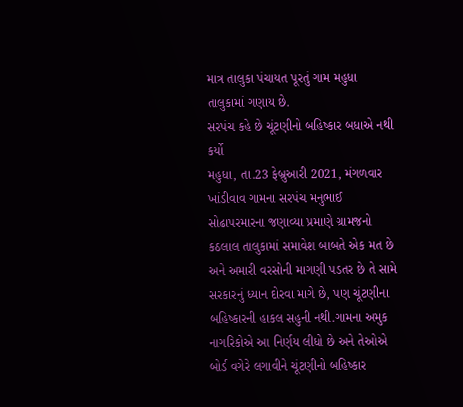માત્ર તાલુકા પંચાયત પૂરતું ગામ મહુધા તાલુકામાં ગણાય છે.
સરપંચ કહે છે ચૂંટણીનો બહિષ્કાર બધાએ નથી કર્યો
મહુધા, તા.23 ફેબ્રુઆરી 2021, મંગળવાર
ખાંડીવાવ ગામના સરપંચ મનુભાઈ સોઢાપરમારના જણાવ્યા પ્રમાણે ગ્રામજનો કઠલાલ તાલુકામાં સમાવેશ બાબતે એક મત છે અને અમારી વરસોની માગણી પડતર છે તે સામે સરકારનું ધ્યાન દોરવા માગે છે, પણ ચૂંટણીના બહિષ્કારની હાકલ સહુની નથી.ગામના અમુક નાગરિકોએ આ નિર્ણય લીધો છે અને તેઓએ બોર્ડ વગેરે લગાવીને ચૂંટણીનો બહિષ્કાર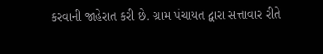કરવાની જાહેરાત કરી છે. ગ્રામ પંચાયત દ્વારા સત્તાવાર રીતે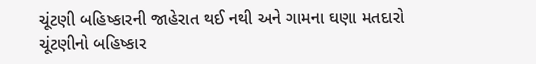ચૂંટણી બહિષ્કારની જાહેરાત થઈ નથી અને ગામના ઘણા મતદારો ચૂંટણીનો બહિષ્કાર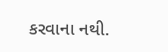કરવાના નથી.